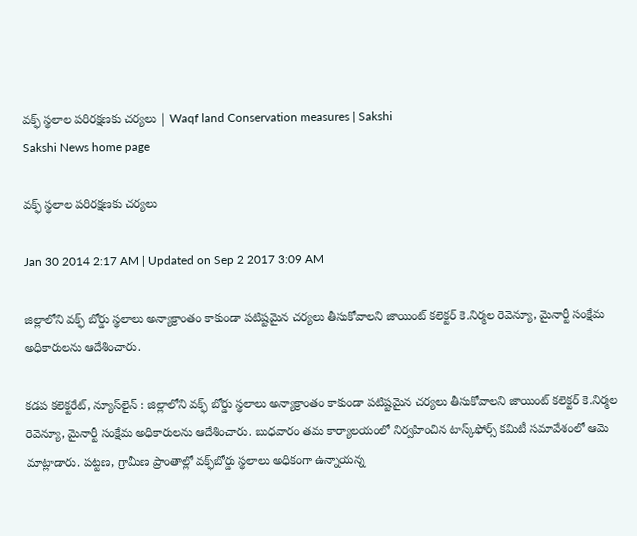వక్ఫ్ స్థలాల పరిరక్షణకు చర్యలు | Waqf land Conservation measures | Sakshi
Sakshi News home page

వక్ఫ్ స్థలాల పరిరక్షణకు చర్యలు

Jan 30 2014 2:17 AM | Updated on Sep 2 2017 3:09 AM

జిల్లాలోని వక్ఫ్ బోర్డు స్థలాలు అన్యాక్రాంతం కాకుండా పటిష్టమైన చర్యలు తీసుకోవాలని జాయింట్ కలెక్టర్ కె.నిర్మల రెవెన్యూ, మైనార్టీ సంక్షేమ అధికారులను ఆదేశించారు.

కడప కలెక్టరేట్, న్యూస్‌లైన్ : జిల్లాలోని వక్ఫ్ బోర్డు స్థలాలు అన్యాక్రాంతం కాకుండా పటిష్టమైన చర్యలు తీసుకోవాలని జాయింట్ కలెక్టర్ కె.నిర్మల రెవెన్యూ, మైనార్టీ సంక్షేమ అధికారులను ఆదేశించారు. బుధవారం తమ కార్యాలయంలో నిర్వహించిన టాస్క్‌ఫోర్స్ కమిటీ సమావేశంలో ఆమె మాట్లాడారు. పట్టణ, గ్రామీణ ప్రాంతాల్లో వక్ఫ్‌బోర్డు స్థలాలు అధికంగా ఉన్నాయన్న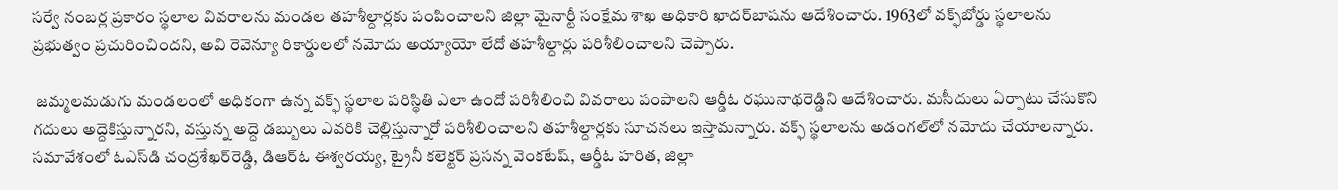సర్వే నంబర్ల ప్రకారం స్థలాల వివరాలను మండల తహశీల్దార్లకు పంపించాలని జిల్లా మైనార్టీ సంక్షేమ శాఖ అధికారి ఖాదర్‌బాషను ఆదేశించారు. 1963లో వక్ఫ్‌బోర్డు స్థలాలను ప్రభుత్వం ప్రచురించిందని, అవి రెవెన్యూ రికార్డులలో నమోదు అయ్యాయో లేదో తహశీల్దార్లు పరిశీలించాలని చెప్పారు.

 జమ్మలమడుగు మండలంలో అధికంగా ఉన్న వక్ఫ్ స్థలాల పరిస్థితి ఎలా ఉందో పరిశీలించి వివరాలు పంపాలని ఆర్డీఓ రఘునాథరెడ్డిని ఆదేశించారు. మసీదులు ఏర్పాటు చేసుకొని గదులు అద్దెకిస్తున్నారని, వస్తున్న అద్దె డబ్బులు ఎవరికి చెల్లిస్తున్నారో పరిశీలించాలని తహశీల్దార్లకు సూచనలు ఇస్తామన్నారు. వక్ఫ్ స్థలాలను అడంగల్‌లో నమోదు చేయాలన్నారు. సమావేశంలో ఓఎస్‌డి చంద్రశేఖర్‌రెడ్డి, డిఆర్‌ఓ ఈశ్వరయ్య, ట్రైనీ కలెక్టర్ ప్రసన్న వెంకటేష్, ఆర్డీఓ హరిత, జిల్లా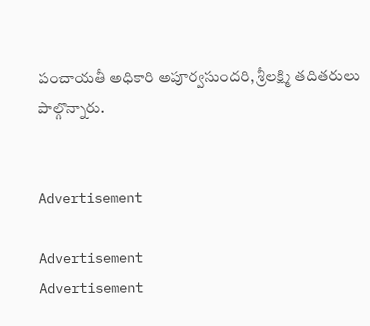పంచాయతీ అధికారి అపూర్వసుందరి, శ్రీలక్ష్మి తదితరులు పాల్గొన్నారు.


Advertisement

Advertisement
Advertisement